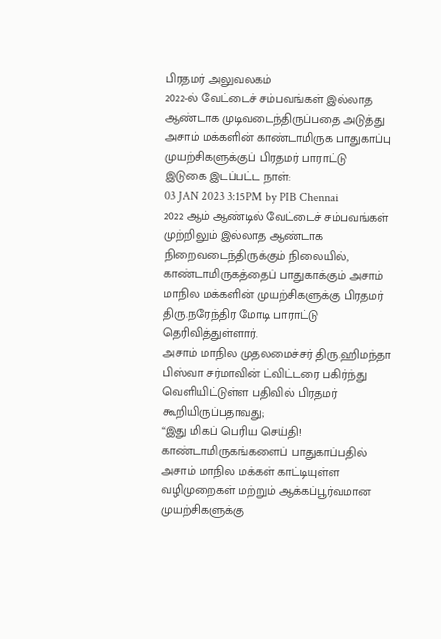பிரதமர் அலுவலகம்
2022-ல் வேட்டைச் சம்பவங்கள் இல்லாத ஆண்டாக முடிவடைந்திருப்பதை அடுத்து அசாம் மக்களின் காண்டாமிருக பாதுகாப்பு முயற்சிகளுக்குப் பிரதமர் பாராட்டு
இடுகை இடப்பட்ட நாள்:
03 JAN 2023 3:15PM by PIB Chennai
2022 ஆம் ஆண்டில் வேட்டைச் சம்பவங்கள் முற்றிலும் இல்லாத ஆண்டாக நிறைவடைந்திருக்கும் நிலையில், காண்டாமிருகத்தைப் பாதுகாக்கும் அசாம் மாநில மக்களின் முயற்சிகளுக்கு பிரதமர் திரு.நரேந்திர மோடி பாராட்டு தெரிவித்துள்ளார்.
அசாம் மாநில முதலமைச்சர் திரு.ஹிமந்தா பிஸ்வா சர்மாவின் ட்விட்டரை பகிர்ந்து வெளியிட்டுள்ள பதிவில் பிரதமர் கூறியிருப்பதாவது;
“இது மிகப் பெரிய செய்தி! காண்டாமிருகங்களைப் பாதுகாப்பதில் அசாம் மாநில மக்கள் காட்டியுள்ள வழிமுறைகள் மற்றும் ஆக்கப்பூர்வமான முயற்சிகளுக்கு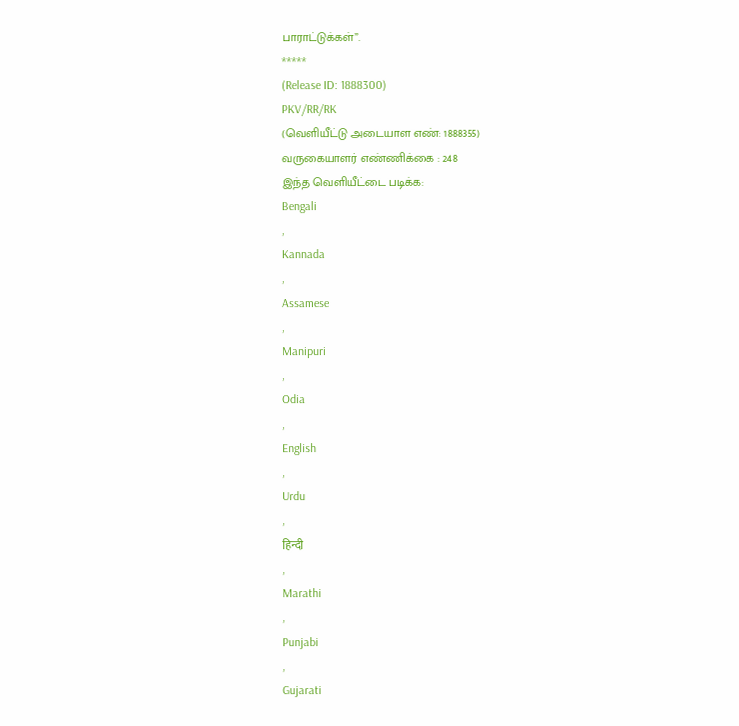பாராட்டுக்கள்”.
*****
(Release ID: 1888300)
PKV/RR/RK
(வெளியீட்டு அடையாள எண்: 1888355)
வருகையாளர் எண்ணிக்கை : 248
இந்த வெளியீட்டை படிக்க:
Bengali
,
Kannada
,
Assamese
,
Manipuri
,
Odia
,
English
,
Urdu
,
हिन्दी
,
Marathi
,
Punjabi
,
Gujarati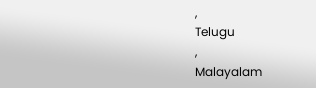,
Telugu
,
Malayalam